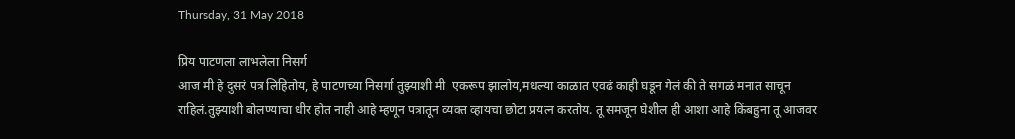Thursday, 31 May 2018

प्रिय पाटणला लाभलेला निसर्ग
आज मी हे दुसरं पत्र लिहितोय, हे पाटणच्या निसर्गा तुझ्याशी मी  एकरूप झालोय,मधल्या काळात एवढं काही घडून गेलं की ते सगळं मनात साचून राहिलं.तुझ्याशी बोलण्याचा धीर होत नाही आहे म्हणून पत्रातून व्यक्त व्हायचा छोटा प्रयत्न करतोय. तू समजून घेशील ही आशा आहे किंबहुना तू आजवर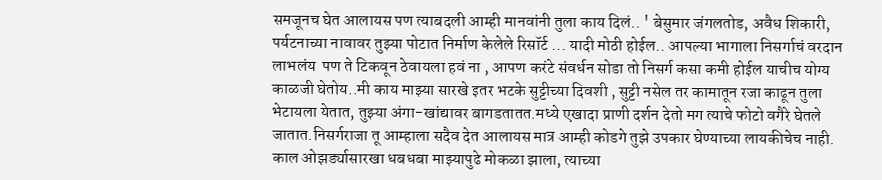समजूनच घेत आलायस पण त्याबदली आम्ही मानवांनी तुला काय दिलं.. ' बेसुमार जंगलतोड, अवैध शिकारी, पर्यटनाच्या नावावर तुझ्या पोटात निर्माण केलेले रिसॉर्ट ... यादी मोठी होईल.. आपल्या भागाला निसर्गाचं वरदान लाभलंय  पण ते टिकवून ठेवायला हवं ना , आपण करंटे संवर्धन सोडा तो निसर्ग कसा कमी होईल याचीच योग्य काळजी घेतोय..मी काय माझ्या सारखे इतर भटके सुट्टीच्या दिवशी , सुट्टी नसेल तर कामातून रजा काढून तुला भेटायला येतात, तुझ्या अंगा-खांद्यावर बागडतातत.मध्ये एखादा प्राणी दर्शन देतो मग त्याचे फोटो वगैरे घेतले जातात.निसर्गराजा तू आम्हाला सदैव देत आलायस मात्र आम्ही कोडगे तुझे उपकार घेण्याच्या लायकीचेच नाही.
काल ओझर्ड्यासारखा धबधबा माझ्यापुढे मोकळा झाला, त्याच्या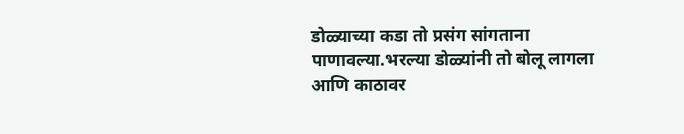डोळ्याच्या कडा तो प्रसंग सांगताना पाणावल्या.भरल्या डोळ्यांनी तो बोलू लागला आणि काठावर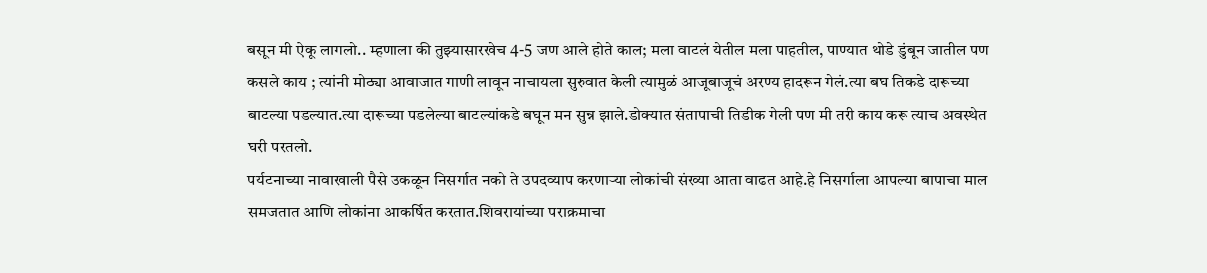बसून मी ऐकू लागलो.. म्हणाला की तुझ्यासारखेच 4-5 जण आले होते काल; मला वाटलं येतील मला पाहतील, पाण्यात थोडे डुंबून जातील पण कसले काय ; त्यांनी मोठ्या आवाजात गाणी लावून नाचायला सुरुवात केली त्यामुळं आजूबाजूचं अरण्य हादरून गेलं.त्या बघ तिकडे दारूच्या बाटल्या पडल्यात.त्या दारूच्या पडलेल्या बाटल्यांकडे बघून मन सुन्न झाले.डोक्यात संतापाची तिडीक गेली पण मी तरी काय करू त्याच अवस्थेत घरी परतलो.
पर्यटनाच्या नावाखाली पैसे उकळून निसर्गात नको ते उपदव्याप करणाऱ्या लोकांची संख्या आता वाढत आहे.हे निसर्गाला आपल्या बापाचा माल समजतात आणि लोकांना आकर्षित करतात.शिवरायांच्या पराक्रमाचा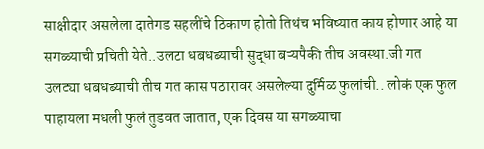साक्षीदार असलेला दातेगड सहलींचे ठिकाण होतो तिथंच भविष्यात काय होणार आहे या सगळ्याची प्रचिती येते..उलटा धबधब्याची सुद्धा बऱ्यपैकी तीच अवस्था.जी गत उलट्या धबधब्याची तीच गत कास पठारावर असलेल्या दुर्मिळ फुलांची.. लोकं एक फुल पाहायला मधली फुलं तुडवत जातात, एक दिवस या सगळ्याचा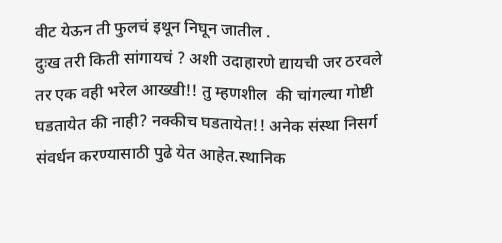वीट येऊन ती फुलचं इथून निघून जातील .
दुःख तरी किती सांगायचं ? अशी उदाहारणे द्यायची जर ठरवले तर एक वही भरेल आख्खी!! तु म्हणशील  की चांगल्या गोष्टी घडतायेत की नाही? नक्कीच घडतायेत!! अनेक संस्था निसर्ग संवर्धन करण्यासाठी पुढे येत आहेत.स्थानिक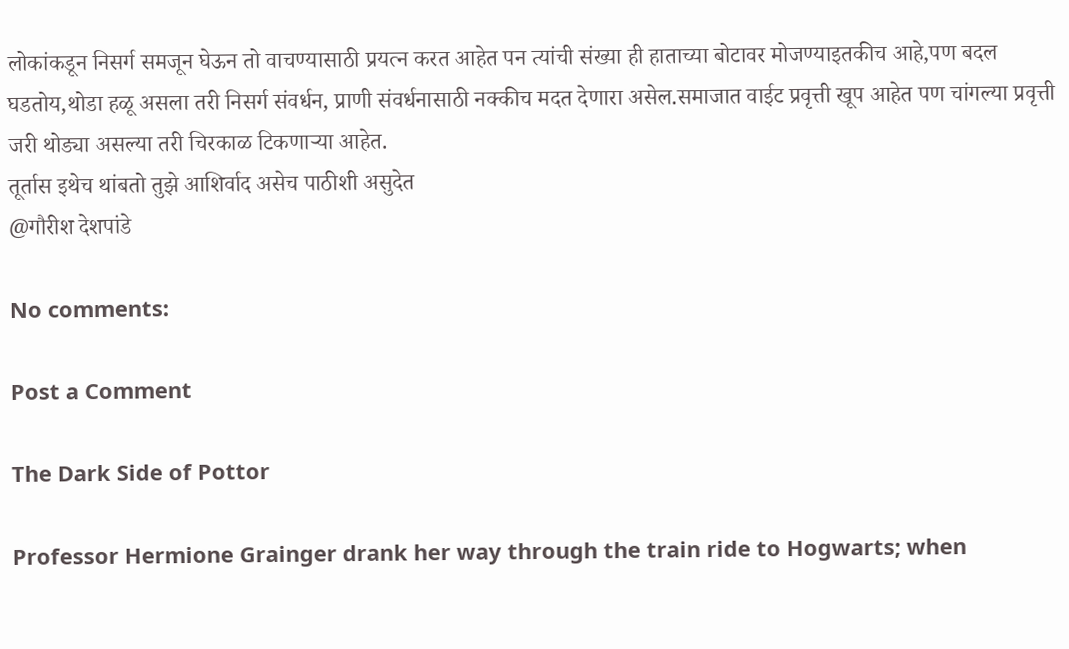लोकांकडून निसर्ग समजून घेऊन तो वाचण्यासाठी प्रयत्न करत आहेत पन त्यांची संख्या ही हाताच्या बोटावर मोजण्याइतकीच आहे,पण बदल घडतोय,थोडा हळू असला तरी निसर्ग संवर्धन, प्राणी संवर्धनासाठी नक्कीच मदत देणारा असेल.समाजात वाईट प्रवृत्ती खूप आहेत पण चांगल्या प्रवृत्ती जरी थोड्या असल्या तरी चिरकाळ टिकणाऱ्या आहेत.
तूर्तास इथेच थांबतो तुझे आशिर्वाद असेच पाठीशी असुदेत
@गौरीश देशपांडे

No comments:

Post a Comment

The Dark Side of Pottor

Professor Hermione Grainger drank her way through the train ride to Hogwarts; when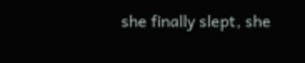she finally slept, she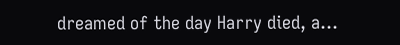dreamed of the day Harry died, a...